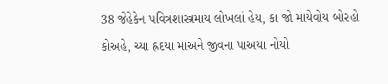38 જેહેકેન પવિત્રશાસ્ત્રમાય લોખલાં હેય, કા જો માયેવોય બોરહો કોઅહે, ચ્યા હ્રદયા માઅને જીવના પાઅયા નોયો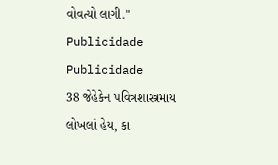વોવત્યો લાગી."
Publicidade
Publicidade
38 જેહેકેન પવિત્રશાસ્ત્રમાય લોખલાં હેય, કા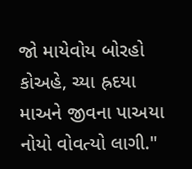જો માયેવોય બોરહો કોઅહે, ચ્યા હ્રદયા માઅને જીવના પાઅયા નોયો વોવત્યો લાગી."